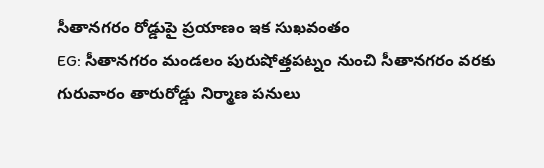సీతానగరం రోడ్డుపై ప్రయాణం ఇక సుఖవంతం
EG: సీతానగరం మండలం పురుషోత్తపట్నం నుంచి సీతానగరం వరకు గురువారం తారురోడ్డు నిర్మాణ పనులు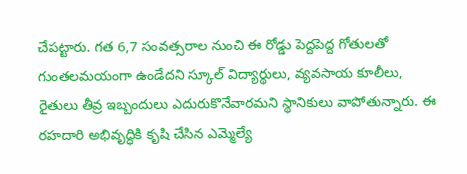చేపట్టారు. గత 6,7 సంవత్సరాల నుంచి ఈ రోడ్డు పెద్దపెద్ద గోతులతో గుంతలమయంగా ఉండేదని స్కూల్ విద్యార్థులు, వ్యవసాయ కూలీలు, రైతులు తీవ్ర ఇబ్బందులు ఎదురుకొనేవారమని స్థానికులు వాపోతున్నారు. ఈ రహదారి అభివృద్ధికి కృషి చేసిన ఎమ్మెల్యే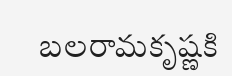బలరామకృష్ణకి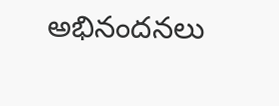అభినందనలు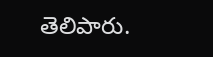తెలిపారు.